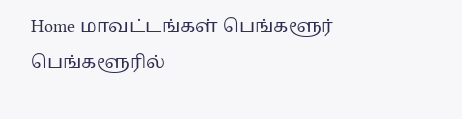Home மாவட்டங்கள் பெங்களூர் பெங்களூரில்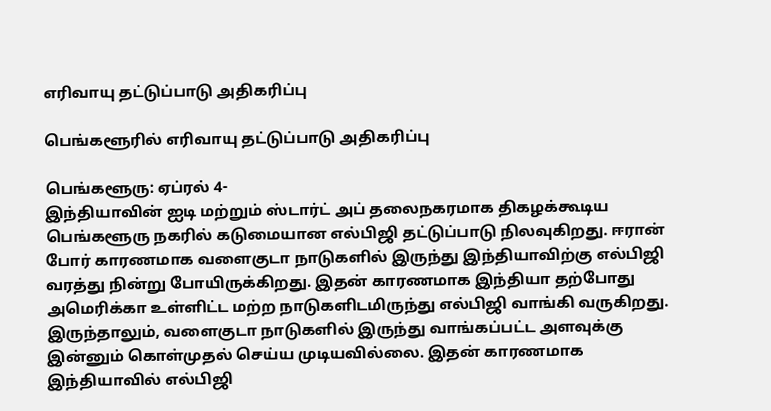எரிவாயு தட்டுப்பாடு அதிகரிப்பு

பெங்களூரில் எரிவாயு தட்டுப்பாடு அதிகரிப்பு

பெங்களூரு: ஏப்ரல் 4-
இந்தியாவின் ஐடி மற்றும் ஸ்டார்ட் அப் தலைநகரமாக திகழக்கூடிய பெங்களூரு நகரில் கடுமையான எல்பிஜி தட்டுப்பாடு நிலவுகிறது. ஈரான் போர் காரணமாக வளைகுடா நாடுகளில் இருந்து இந்தியாவிற்கு எல்பிஜி வரத்து நின்று போயிருக்கிறது. இதன் காரணமாக இந்தியா தற்போது அமெரிக்கா உள்ளிட்ட மற்ற நாடுகளிடமிருந்து எல்பிஜி வாங்கி வருகிறது.
இருந்தாலும், வளைகுடா நாடுகளில் இருந்து வாங்கப்பட்ட அளவுக்கு இன்னும் கொள்முதல் செய்ய முடியவில்லை. இதன் காரணமாக இந்தியாவில் எல்பிஜி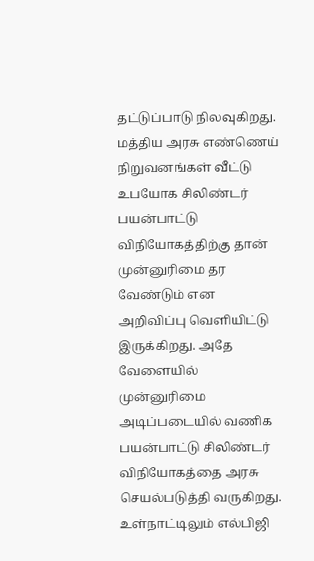தட்டுப்பாடு நிலவுகிறது. மத்திய அரசு எண்ணெய் நிறுவனங்கள் வீட்டு உபயோக சிலிண்டர் பயன்பாட்டு விநியோகத்திற்கு தான் முன்னுரிமை தர வேண்டும் என அறிவிப்பு வெளியிட்டு இருக்கிறது. அதே வேளையில் முன்னுரிமை அடிப்படையில் வணிக பயன்பாட்டு சிலிண்டர் விநியோகத்தை அரசு செயல்படுத்தி வருகிறது. உள்நாட்டிலும் எல்பிஜி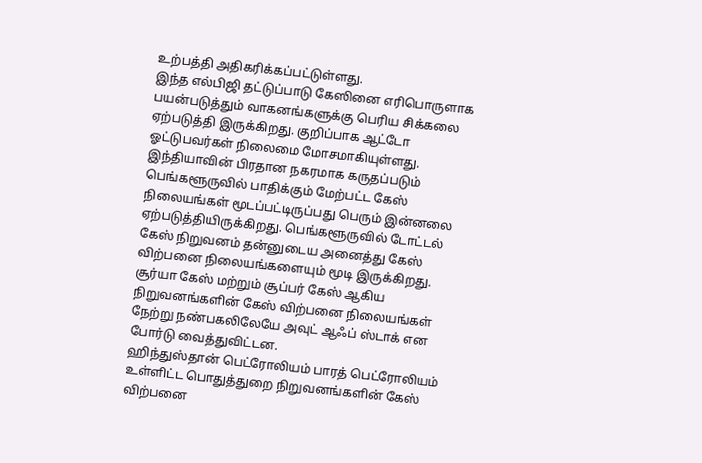உற்பத்தி அதிகரிக்கப்பட்டுள்ளது.
இந்த எல்பிஜி தட்டுப்பாடு கேஸினை எரிபொருளாக பயன்படுத்தும் வாகனங்களுக்கு பெரிய சிக்கலை ஏற்படுத்தி இருக்கிறது. குறிப்பாக ஆட்டோ ஓட்டுபவர்கள் நிலைமை மோசமாகியுள்ளது. இந்தியாவின் பிரதான நகரமாக கருதப்படும் பெங்களூருவில் பாதிக்கும் மேற்பட்ட கேஸ் நிலையங்கள் மூடப்பட்டிருப்பது பெரும் இன்னலை ஏற்படுத்தியிருக்கிறது. பெங்களூருவில் டோட்டல் கேஸ் நிறுவனம் தன்னுடைய அனைத்து கேஸ் விற்பனை நிலையங்களையும் மூடி இருக்கிறது. சூர்யா கேஸ் மற்றும் சூப்பர் கேஸ் ஆகிய நிறுவனங்களின் கேஸ் விற்பனை நிலையங்கள் நேற்று நண்பகலிலேயே அவுட் ஆஃப் ஸ்டாக் என போர்டு வைத்துவிட்டன.
ஹிந்துஸ்தான் பெட்ரோலியம் பாரத் பெட்ரோலியம் உள்ளிட்ட பொதுத்துறை நிறுவனங்களின் கேஸ் விற்பனை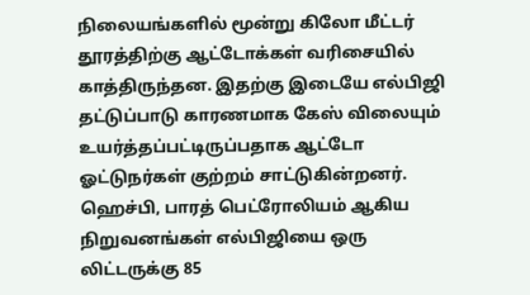நிலையங்களில் மூன்று கிலோ மீட்டர் தூரத்திற்கு ஆட்டோக்கள் வரிசையில் காத்திருந்தன. இதற்கு இடையே எல்பிஜி தட்டுப்பாடு காரணமாக கேஸ் விலையும் உயர்த்தப்பட்டிருப்பதாக ஆட்டோ ஓட்டுநர்கள் குற்றம் சாட்டுகின்றனர். ஹெச்பி, பாரத் பெட்ரோலியம் ஆகிய நிறுவனங்கள் எல்பிஜியை ஒரு லிட்டருக்கு 85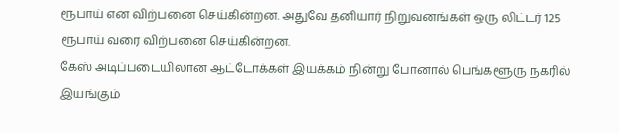ரூபாய் என விற்பனை செய்கின்றன. அதுவே தனியார் நிறுவனங்கள் ஒரு லிட்டர் 125 ரூபாய் வரை விற்பனை செய்கின்றன.
கேஸ் அடிப்படையிலான ஆட்டோக்கள் இயக்கம் நின்று போனால் பெங்களூரு நகரில் இயங்கும்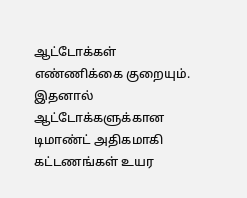ஆட்டோக்கள் எண்ணிக்கை குறையும். இதனால் ஆட்டோக்களுக்கான டிமாண்ட் அதிகமாகி கட்டணங்கள் உயர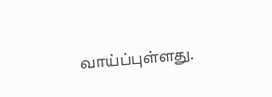வாய்ப்புள்ளது.